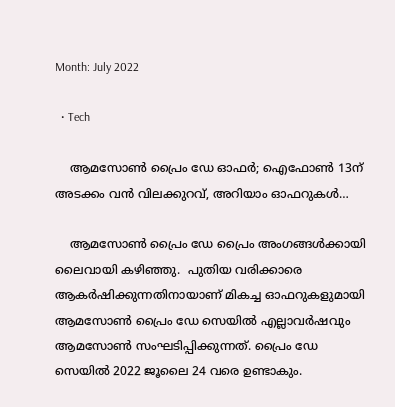Month: July 2022

  • Tech

    ആമസോണ്‍ പ്രൈം ഡേ ഓഫര്‍; ഐഫോണ്‍ 13ന് അടക്കം വന്‍ വിലക്കുറവ്, അറിയാം ഓഫറുകള്‍…

    ആമസോൺ പ്രൈം ഡേ പ്രൈം അംഗങ്ങൾക്കായി ലൈവായി കഴിഞ്ഞു.  പുതിയ വരിക്കാരെ ആകർഷിക്കുന്നതിനായാണ് മികച്ച ഓഫറുകളുമായി ആമസോൺ പ്രൈം ഡേ സെയിൽ എല്ലാവര്‍ഷവും ആമസോണ്‍ സംഘടിപ്പിക്കുന്നത്. പ്രൈം ഡേ സെയിൽ 2022 ജൂലൈ 24 വരെ ഉണ്ടാകും.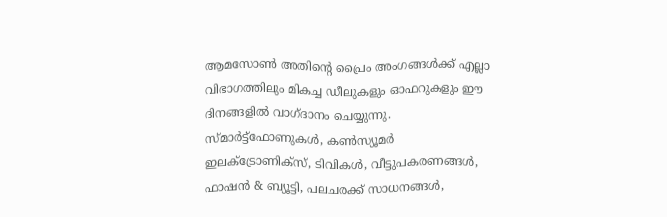ആമസോൺ അതിന്റെ പ്രൈം അംഗങ്ങൾക്ക് എല്ലാ വിഭാഗത്തിലും മികച്ച ഡീലുകളും ഓഫറുകളും ഈ ദിനങ്ങളില്‍ വാഗ്ദാനം ചെയ്യുന്നു. സ്‌മാർട്ട്‌ഫോണുകൾ, കൺസ്യൂമർ ഇലക്ട്രോണിക്‌സ്, ടിവികൾ, വീട്ടുപകരണങ്ങൾ, ഫാഷൻ & ബ്യൂട്ടി, പലചരക്ക് സാധനങ്ങൾ,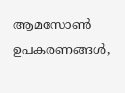ആമസോൺ ഉപകരണങ്ങൾ,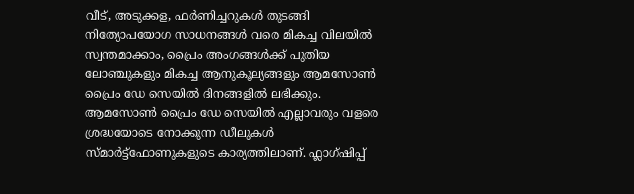വീട്, അടുക്കള, ഫർണിച്ചറുകൾ തുടങ്ങി നിത്യോപയോഗ സാധനങ്ങൾ വരെ മികച്ച വിലയില്‍ സ്വന്തമാക്കാം, പ്രൈം അംഗങ്ങൾക്ക് പുതിയ ലോഞ്ചുകളും മികച്ച ആനുകൂല്യങ്ങളും ആമസോൺ പ്രൈം ഡേ സെയിൽ ദിനങ്ങളില്‍ ലഭിക്കും. ആമസോൺ പ്രൈം ഡേ സെയിൽ എല്ലാവരും വളരെ ശ്രദ്ധയോടെ നോക്കുന്ന ഡീലുകള്‍ സ്മാർട്ട്‌ഫോണുകളുടെ കാര്യത്തിലാണ്. ഫ്ലാഗ്ഷിപ്പ്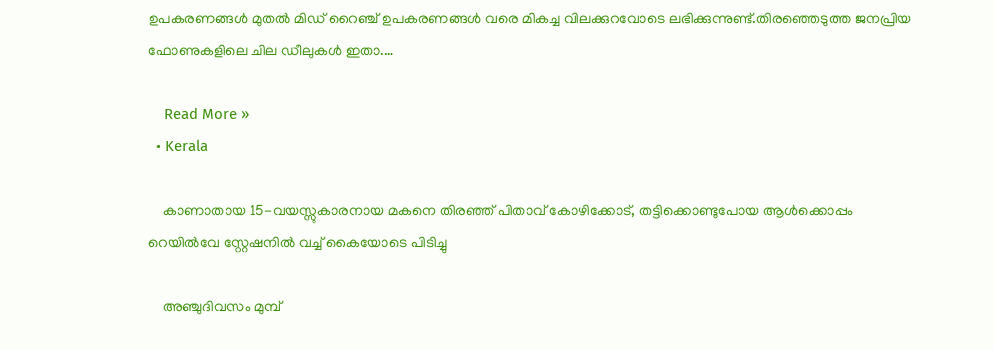ഉപകരണങ്ങള്‍ മുതല്‍ മിഡ് റൈഞ്ച് ഉപകരണങ്ങള്‍ വരെ മികച്ച വിലക്കുറവോടെ ലഭിക്കുന്നുണ്ട്.തിരഞ്ഞെടുത്ത ജനപ്രിയ ഫോണുകളിലെ ചില ഡീലുകൾ ഇതാ.…

    Read More »
  • Kerala

    കാണാതായ 15-വയസ്സുകാരനായ മകനെ തിരഞ്ഞ് പിതാവ് കോഴിക്കോട്, തട്ടിക്കൊണ്ടുപോയ ആള്‍ക്കൊപ്പം റെയില്‍വേ സ്റ്റേഷനില്‍ വച്ച് കൈയോടെ പിടിച്ചു

    അഞ്ചുദിവസം മുമ്പ്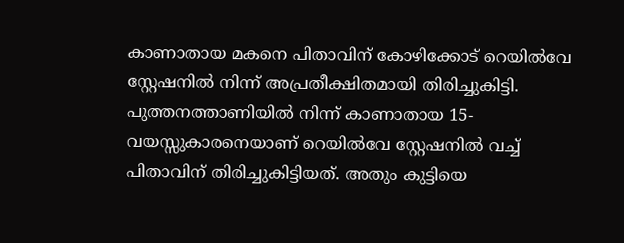കാണാതായ മകനെ പിതാവിന് കോഴിക്കോട് റെയില്‍വേ സ്റ്റേഷനില്‍ നിന്ന് അപ്രതീക്ഷിതമായി തിരിച്ചുകിട്ടി. പുത്തനത്താണിയില്‍ നിന്ന് കാണാതായ 15-വയസ്സുകാരനെയാണ് റെയില്‍വേ സ്റ്റേഷനില്‍ വച്ച് പിതാവിന് തിരിച്ചുകിട്ടിയത്. അതും കുട്ടിയെ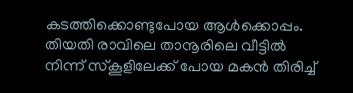കടത്തിക്കൊണ്ടുപോയ ആള്‍ക്കൊപ്പം. തിയതി രാവിലെ താനൂരിലെ വീട്ടില്‍ നിന്ന് സ്‌കൂളിലേക്ക് പോയ മകന്‍ തിരിച്ച്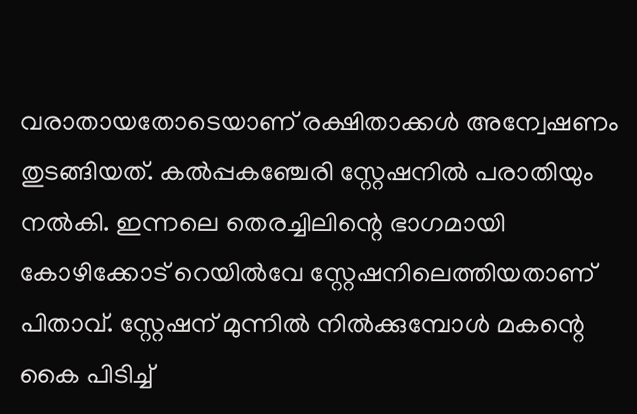വരാതായതോടെയാണ് രക്ഷിതാക്കള്‍ അന്വേഷണം തുടങ്ങിയത്. കല്‍പ്പകഞ്ചേരി സ്റ്റേഷനില്‍ പരാതിയും നല്‍കി. ഇന്നലെ തെരച്ചിലിന്റെ ഭാഗമായി കോഴിക്കോട് റെയില്‍വേ സ്റ്റേഷനിലെത്തിയതാണ് പിതാവ്. സ്റ്റേഷന് മുന്നില്‍ നില്‍ക്കുമ്പോള്‍ മകന്റെ കൈ പിടിച്ച്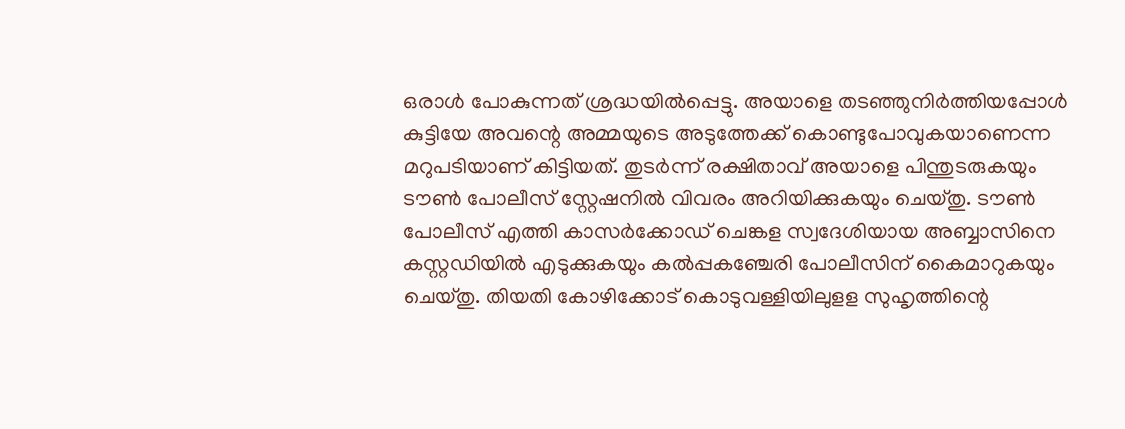ഒരാള്‍ പോകുന്നത് ശ്രദ്ധയില്‍പ്പെട്ടു. അയാളെ തടഞ്ഞുനിര്‍ത്തിയപ്പോള്‍ കുട്ടിയേ അവന്റെ അമ്മയുടെ അടുത്തേക്ക് കൊണ്ടുപോവുകയാണെന്ന മറുപടിയാണ് കിട്ടിയത്. തുടര്‍ന്ന് രക്ഷിതാവ് അയാളെ പിന്തുടരുകയും ടൗണ്‍ പോലീസ് സ്റ്റേഷനില്‍ വിവരം അറിയിക്കുകയും ചെയ്തു. ടൗണ്‍ പോലീസ് എത്തി കാസര്‍ക്കോഡ് ചെങ്കള സ്വദേശിയായ അബ്ബാസിനെ കസ്റ്റഡിയില്‍ എടുക്കുകയും കല്‍പ്പകഞ്ചേരി പോലീസിന് കൈമാറുകയും ചെയ്തു. തിയതി കോഴിക്കോട് കൊടുവള്ളിയിലുളള സുഹൃത്തിന്റെ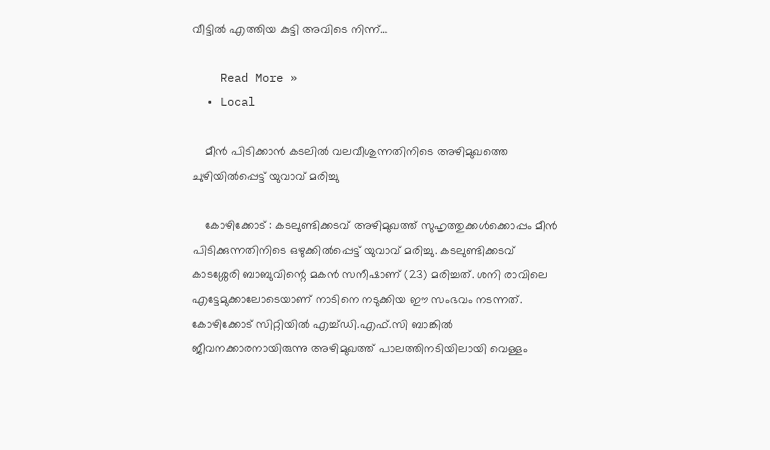വീട്ടില്‍ എത്തിയ കുട്ടി അവിടെ നിന്ന്…

    Read More »
  • Local

    മീൻ പിടിക്കാൻ കടലില്‍ വലവീശുന്നതിനിടെ അഴിമുഖത്തെ ചുഴിയിൽപ്പെട്ട് യുവാവ് മരിച്ചു

    കോഴിക്കോട് : കടലുണ്ടിക്കടവ് അഴിമുഖത്ത് സുഹൃത്തുക്കൾക്കൊപ്പം മീൻ പിടിക്കുന്നതിനിടെ ഒഴുക്കിൽപ്പെട്ട് യുവാവ് മരിച്ചു. കടലുണ്ടിക്കടവ്  കാടശ്ശേരി ബാബുവിന്റെ മകൻ സനീഷാണ് (23) മരിച്ചത്. ശനി രാവിലെ എട്ടേമുക്കാലോടെയാണ് നാടിനെ നടുക്കിയ ഈ സംഭവം നടന്നത്. കോഴിക്കോട് സിറ്റിയിൽ എച്ച്ഡി.എഫ്‌.സി ബാങ്കിൽ ജീവനക്കാരനായിരുന്നു അഴിമുഖത്ത് പാലത്തിനടിയിലായി വെള്ളം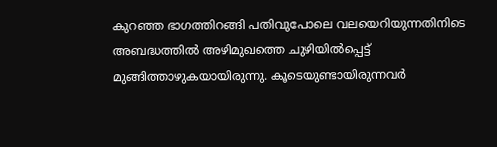കുറഞ്ഞ ഭാഗത്തിറങ്ങി പതിവുപോലെ വലയെറിയുന്നതിനിടെ അബദ്ധത്തിൽ അഴിമുഖത്തെ ചുഴിയിൽപ്പെട്ട് മുങ്ങിത്താഴുകയായിരുന്നു. കൂടെയുണ്ടായിരുന്നവർ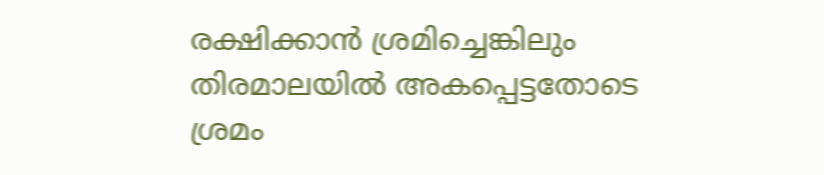രക്ഷിക്കാൻ ശ്രമിച്ചെങ്കിലും തിരമാലയിൽ അകപ്പെട്ടതോടെ ശ്രമം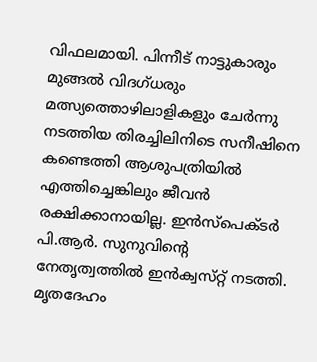വിഫലമായി. പിന്നീട് നാട്ടുകാരും മുങ്ങൽ വിദഗ്ധരും മത്സ്യത്തൊഴിലാളികളും ചേർന്നു നടത്തിയ തിരച്ചിലിനിടെ സനീഷിനെ കണ്ടെത്തി ആശുപത്രിയിൽ എത്തിച്ചെങ്കിലും ജീവൻ രക്ഷിക്കാനായില്ല. ഇൻസ്‌പെക്‌ടർ പി.ആർ. സുനുവിന്റെ നേതൃത്വത്തിൽ ഇൻക്വസ്‌റ്റ് നടത്തി. മൃതദേഹം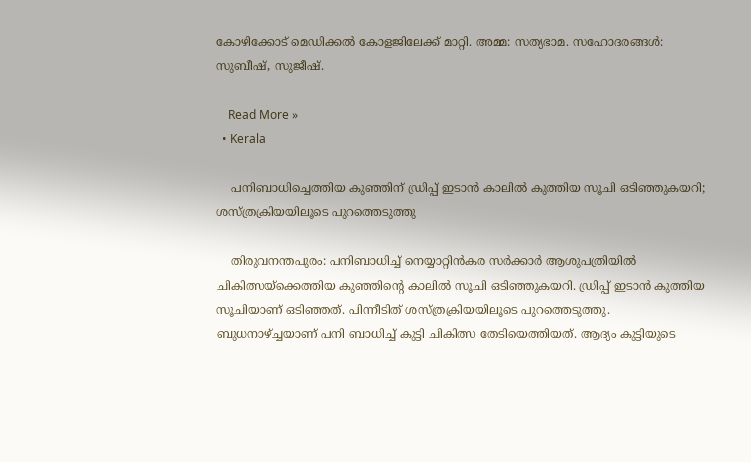കോഴിക്കോട് മെഡിക്കൽ കോളജിലേക്ക് മാറ്റി. അമ്മ: സത്യഭാമ. സഹോദരങ്ങൾ: സുബീഷ്, സുജീഷ്.

    Read More »
  • Kerala

    പനിബാധിച്ചെത്തിയ കുഞ്ഞിന് ഡ്രിപ്പ് ഇടാന്‍ കാലില്‍ കുത്തിയ സൂചി ഒടിഞ്ഞുകയറി; ശസ്ത്രക്രിയയിലൂടെ പുറത്തെടുത്തു

    തിരുവനന്തപുരം: പനിബാധിച്ച് നെയ്യാറ്റിന്‍കര സര്‍ക്കാര്‍ ആശുപത്രിയില്‍ ചികിത്സയ്‌ക്കെത്തിയ കുഞ്ഞിന്റെ കാലില്‍ സൂചി ഒടിഞ്ഞുകയറി. ഡ്രിപ്പ് ഇടാന്‍ കുത്തിയ സൂചിയാണ് ഒടിഞ്ഞത്. പിന്നീടിത് ശസ്ത്രക്രിയയിലൂടെ പുറത്തെടുത്തു. ബുധനാഴ്ച്ചയാണ് പനി ബാധിച്ച് കുട്ടി ചികിത്സ തേടിയെത്തിയത്. ആദ്യം കുട്ടിയുടെ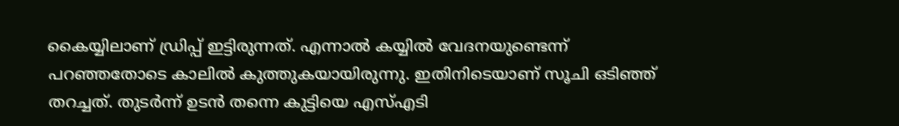കൈയ്യിലാണ് ഡ്രിപ്പ് ഇട്ടിരുന്നത്. എന്നാല്‍ കയ്യില്‍ വേദനയുണ്ടെന്ന് പറഞ്ഞതോടെ കാലില്‍ കുത്തുകയായിരുന്നു. ഇതിനിടെയാണ് സൂചി ഒടിഞ്ഞ് തറച്ചത്. തുടര്‍ന്ന് ഉടന്‍ തന്നെ കുട്ടിയെ എസ്എടി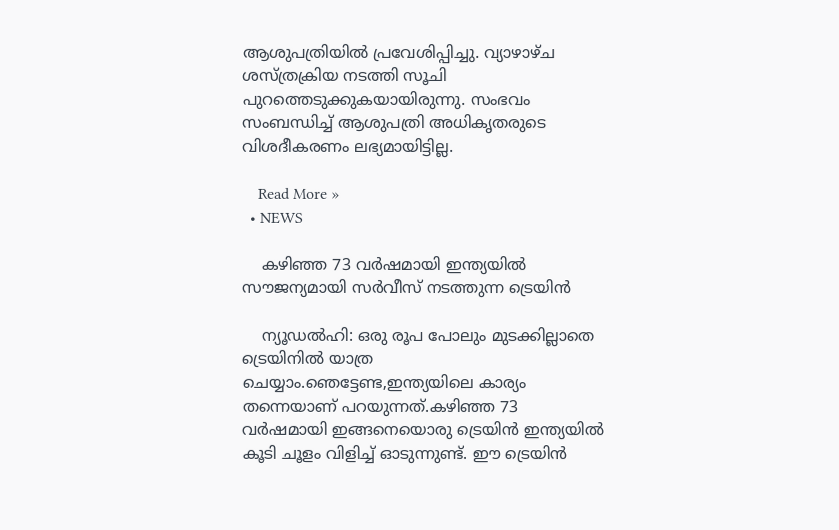ആശുപത്രിയില്‍ പ്രവേശിപ്പിച്ചു. വ്യാഴാഴ്ച ശസ്ത്രക്രിയ നടത്തി സൂചി പുറത്തെടുക്കുകയായിരുന്നു. സംഭവം സംബന്ധിച്ച് ആശുപത്രി അധികൃതരുടെ വിശദീകരണം ലഭ്യമായിട്ടില്ല.

    Read More »
  • NEWS

    കഴിഞ്ഞ 73 വര്‍ഷമായി ഇന്ത്യയിൽ സൗജന്യമായി സർവീസ് നടത്തുന്ന ട്രെയിൻ

    ന്യൂഡൽഹി: ഒരു രൂപ പോലും മുടക്കില്ലാതെ ട്രെയിനിൽ യാത്ര ചെയ്യാം.ഞെട്ടേണ്ട,ഇന്ത്യയിലെ കാര്യം തന്നെയാണ് പറയുന്നത്.കഴിഞ്ഞ 73 വർഷമായി ഇങ്ങനെയൊരു ട്രെയിൻ ഇന്ത്യയിൽ കൂടി ചൂളം വിളിച്ച് ഓടുന്നുണ്ട്. ഈ ട്രെയിന്‍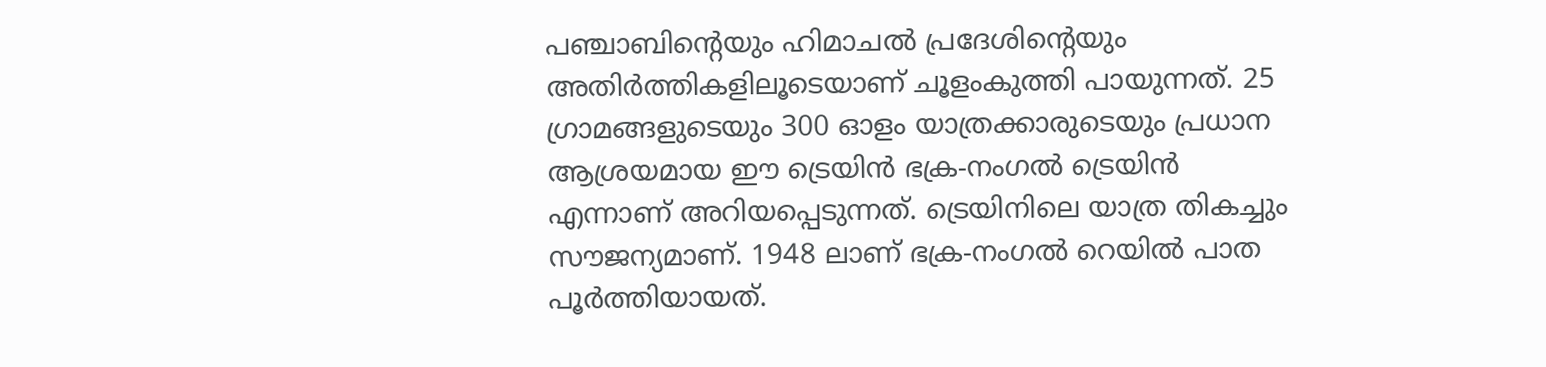പഞ്ചാബിന്റെയും ഹിമാചല്‍ പ്രദേശിന്റെയും അതിര്‍ത്തികളിലൂടെയാണ് ചൂളംകുത്തി പായുന്നത്. 25 ഗ്രാമങ്ങളുടെയും 300 ഓളം യാത്രക്കാരുടെയും പ്രധാന ആശ്രയമായ ഈ ട്രെയിൻ ഭക്ര-നംഗല്‍ ട്രെയിന്‍ എന്നാണ് അറിയപ്പെടുന്നത്. ട്രെയിനിലെ യാത്ര തികച്ചും സൗജന്യമാണ്. 1948 ലാണ് ഭക്ര-നംഗല്‍ റെയില്‍ പാത പൂര്‍ത്തിയായത്.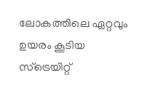ലോകത്തിലെ ഏറ്റവും ഉയരം കൂടിയ സ്ട്രെയിറ്റ്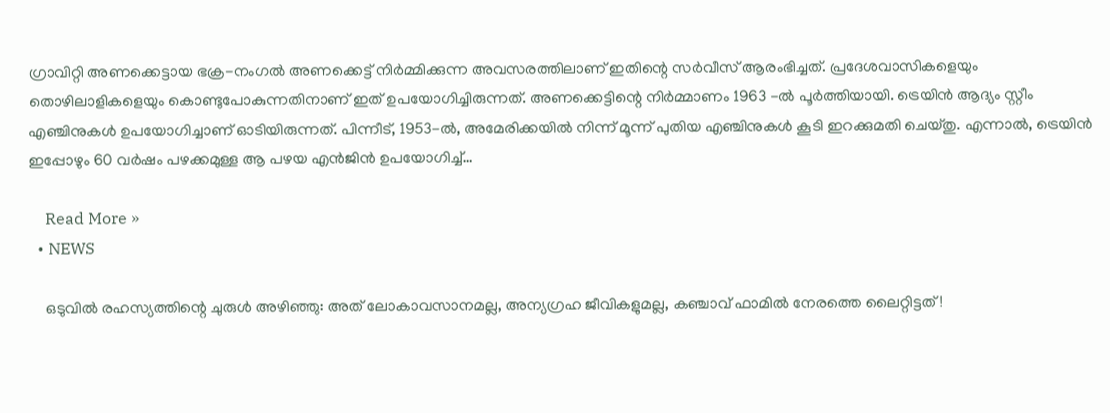ഗ്രാവിറ്റി അണക്കെട്ടായ ഭക്ര-നംഗല്‍ അണക്കെട്ട് നിര്‍മ്മിക്കുന്ന അവസരത്തിലാണ് ഇതിന്റെ സര്‍വീസ് ആരംഭിച്ചത്. പ്രദേശവാസികളെയും തൊഴിലാളികളെയും കൊണ്ടുപോകുന്നതിനാണ് ഇത് ഉപയോഗിച്ചിരുന്നത്. അണക്കെട്ടിന്റെ നിര്‍മ്മാണം 1963 -ല്‍ പൂര്‍ത്തിയായി. ട്രെയിന്‍ ആദ്യം സ്റ്റീം എഞ്ചിനുകള്‍ ഉപയോഗിച്ചാണ് ഓടിയിരുന്നത്. പിന്നീട്, 1953-ല്‍, അമേരിക്കയില്‍ നിന്ന് മൂന്ന് പുതിയ എഞ്ചിനുകള്‍ കൂടി ഇറക്കുമതി ചെയ്തു. എന്നാല്‍, ട്രെയിന്‍ ഇപ്പോഴും 60 വര്‍ഷം പഴക്കമുള്ള ആ പഴയ എന്‍ജിന്‍ ഉപയോഗിച്ച്‌…

    Read More »
  • NEWS

    ഒടുവില്‍ രഹസ്യത്തിന്റെ ചുരുള്‍ അഴിഞ്ഞു: അത് ലോകാവസാനമല്ല, അന്യഗ്രഹ ജീവികളുമല്ല, കഞ്ചാവ് ഫാമില്‍ നേരത്തെ ലൈറ്റിട്ടത്!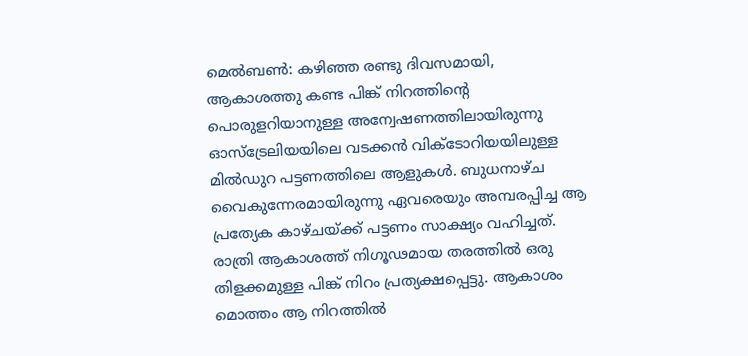മെല്‍ബണ്‍: കഴിഞ്ഞ രണ്ടു ദിവസമായി, ആകാശത്തു കണ്ട പിങ്ക് നിറത്തിന്റെ പൊരുളറിയാനുള്ള അന്വേഷണത്തിലായിരുന്നു ഓസ്‌ട്രേലിയയിലെ വടക്കന്‍ വിക്ടോറിയയിലുള്ള മില്‍ഡുറ പട്ടണത്തിലെ ആളുകള്‍. ബുധനാഴ്ച വൈകുന്നേരമായിരുന്നു ഏവരെയും അമ്പരപ്പിച്ച ആ പ്രത്യേക കാഴ്ചയ്ക്ക് പട്ടണം സാക്ഷ്യം വഹിച്ചത്. രാത്രി ആകാശത്ത് നിഗൂഢമായ തരത്തില്‍ ഒരു തിളക്കമുള്ള പിങ്ക് നിറം പ്രത്യക്ഷപ്പെട്ടു. ആകാശം മൊത്തം ആ നിറത്തില്‍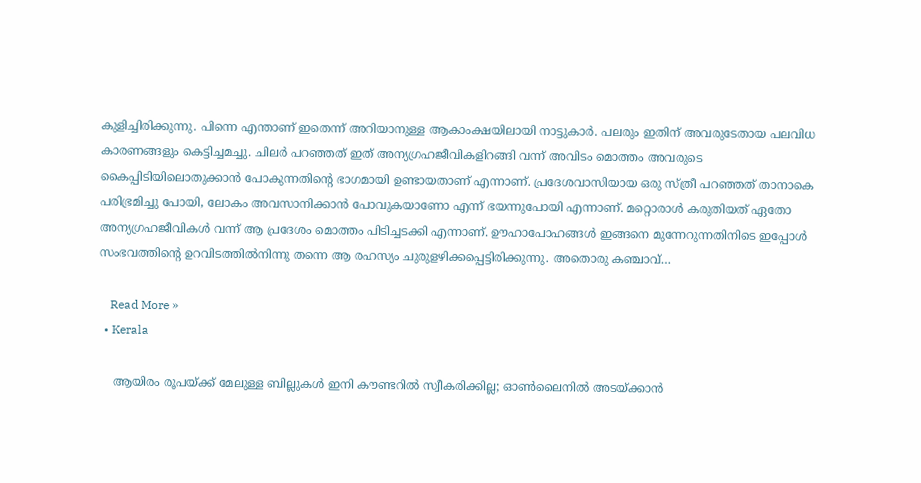കുളിച്ചിരിക്കുന്നു. പിന്നെ എന്താണ് ഇതെന്ന് അറിയാനുള്ള ആകാംക്ഷയിലായി നാട്ടുകാര്‍. പലരും ഇതിന് അവരുടേതായ പലവിധ കാരണങ്ങളും കെട്ടിച്ചമച്ചു. ചിലര്‍ പറഞ്ഞത് ഇത് അന്യഗ്രഹജീവികളിറങ്ങി വന്ന് അവിടം മൊത്തം അവരുടെ കൈപ്പിടിയിലൊതുക്കാന്‍ പോകുന്നതിന്റെ ഭാഗമായി ഉണ്ടായതാണ് എന്നാണ്. പ്രദേശവാസിയായ ഒരു സ്ത്രീ പറഞ്ഞത് താനാകെ പരിഭ്രമിച്ചു പോയി, ലോകം അവസാനിക്കാന്‍ പോവുകയാണോ എന്ന് ഭയന്നുപോയി എന്നാണ്. മറ്റൊരാള്‍ കരുതിയത് ഏതോ അന്യഗ്രഹജീവികള്‍ വന്ന് ആ പ്രദേശം മൊത്തം പിടിച്ചടക്കി എന്നാണ്. ഊഹാപോഹങ്ങള്‍ ഇങ്ങനെ മുന്നേറുന്നതിനിടെ ഇപ്പോള്‍ സംഭവത്തിന്റെ ഉറവിടത്തില്‍നിന്നു തന്നെ ആ രഹസ്യം ചുരുളഴിക്കപ്പെട്ടിരിക്കുന്നു. അതൊരു കഞ്ചാവ്…

    Read More »
  • Kerala

    ആയിരം രൂപയ്ക്ക് മേലുള്ള ബില്ലുകള്‍ ഇനി കൗണ്ടറില്‍ സ്വീകരിക്കില്ല; ഓണ്‍ലൈനില്‍ അടയ്ക്കാന്‍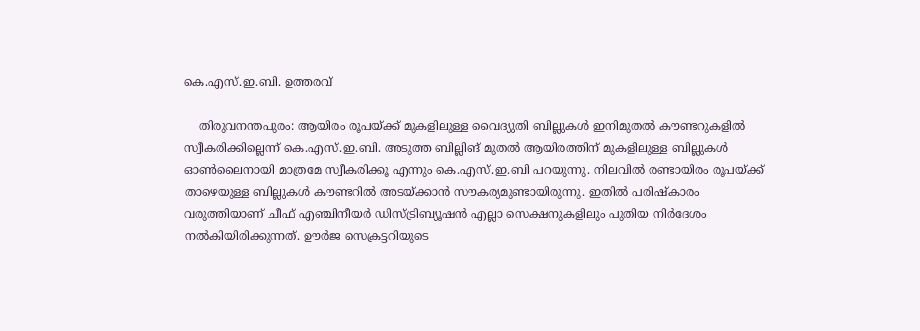കെ.എസ്.ഇ.ബി. ഉത്തരവ്

    തിരുവനന്തപുരം: ആയിരം രൂപയ്ക്ക് മുകളിലുള്ള വൈദ്യുതി ബില്ലുകള്‍ ഇനിമുതല്‍ കൗണ്ടറുകളില്‍ സ്വീകരിക്കില്ലെന്ന് കെ.എസ്.ഇ.ബി. അടുത്ത ബില്ലിങ് മുതല്‍ ആയിരത്തിന് മുകളിലുള്ള ബില്ലുകള്‍ ഓണ്‍ലൈനായി മാത്രമേ സ്വീകരിക്കൂ എന്നും കെ.എസ്.ഇ.ബി പറയുന്നു. നിലവില്‍ രണ്ടായിരം രൂപയ്ക്ക് താഴെയുള്ള ബില്ലുകള്‍ കൗണ്ടറില്‍ അടയ്ക്കാന്‍ സൗകര്യമുണ്ടായിരുന്നു. ഇതില്‍ പരിഷ്‌കാരം വരുത്തിയാണ് ചീഫ് എഞ്ചിനീയര്‍ ഡിസ്ട്രിബ്യൂഷന്‍ എല്ലാ സെക്ഷനുകളിലും പുതിയ നിര്‍ദേശം നല്‍കിയിരിക്കുന്നത്. ഊര്‍ജ സെക്രട്ടറിയുടെ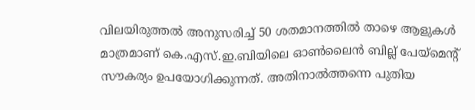വിലയിരുത്തല്‍ അനുസരിച്ച് 50 ശതമാനത്തില്‍ താഴെ ആളുകള്‍ മാത്രമാണ് കെ.എസ്.ഇ.ബിയിലെ ഓണ്‍ലൈന്‍ ബില്ല് പേയ്മെന്റ് സൗകര്യം ഉപയോഗിക്കുന്നത്. അതിനാല്‍ത്തന്നെ പുതിയ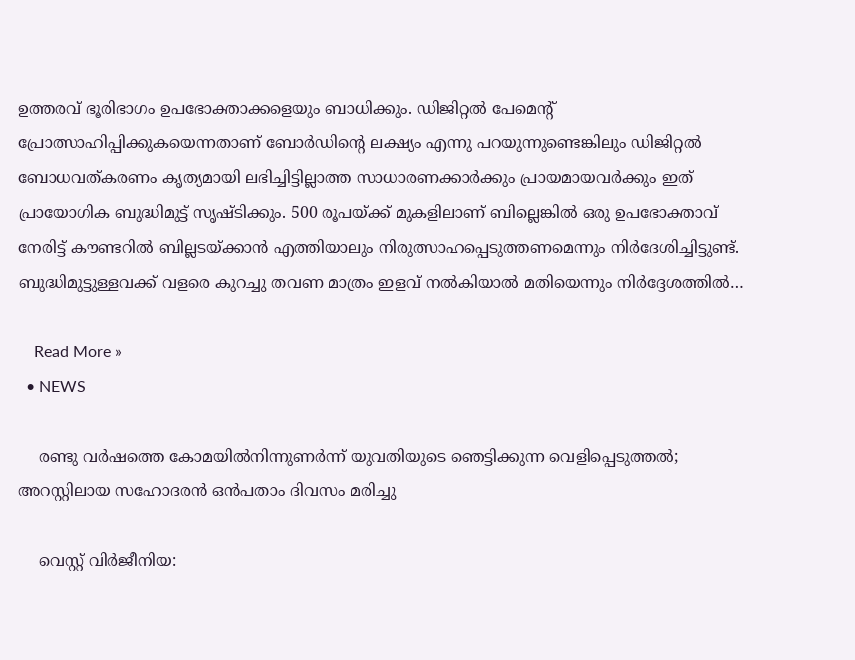ഉത്തരവ് ഭൂരിഭാഗം ഉപഭോക്താക്കളെയും ബാധിക്കും. ഡിജിറ്റല്‍ പേമെന്റ് പ്രോത്സാഹിപ്പിക്കുകയെന്നതാണ് ബോര്‍ഡിന്റെ ലക്ഷ്യം എന്നു പറയുന്നുണ്ടെങ്കിലും ഡിജിറ്റല്‍ ബോധവത്കരണം കൃത്യമായി ലഭിച്ചിട്ടില്ലാത്ത സാധാരണക്കാര്‍ക്കും പ്രായമായവര്‍ക്കും ഇത് പ്രായോഗിക ബുദ്ധിമുട്ട് സൃഷ്ടിക്കും. 500 രൂപയ്ക്ക് മുകളിലാണ് ബില്ലെങ്കില്‍ ഒരു ഉപഭോക്താവ് നേരിട്ട് കൗണ്ടറില്‍ ബില്ലടയ്ക്കാന്‍ എത്തിയാലും നിരുത്സാഹപ്പെടുത്തണമെന്നും നിര്‍ദേശിച്ചിട്ടുണ്ട്. ബുദ്ധിമുട്ടുള്ളവക്ക് വളരെ കുറച്ചു തവണ മാത്രം ഇളവ് നല്‍കിയാല്‍ മതിയെന്നും നിര്‍ദ്ദേശത്തില്‍…

    Read More »
  • NEWS

    രണ്ടു വര്‍ഷത്തെ കോമയില്‍നിന്നുണര്‍ന്ന് യുവതിയുടെ ഞെട്ടിക്കുന്ന വെളിപ്പെടുത്തല്‍; അറസ്റ്റിലായ സഹോദരന്‍ ഒന്‍പതാം ദിവസം മരിച്ചു

    വെസ്റ്റ് വിര്‍ജീനിയ: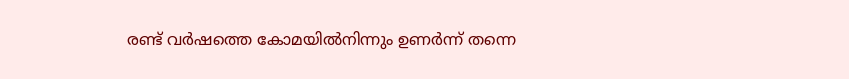രണ്ട് വര്‍ഷത്തെ കോമയില്‍നിന്നും ഉണര്‍ന്ന് തന്നെ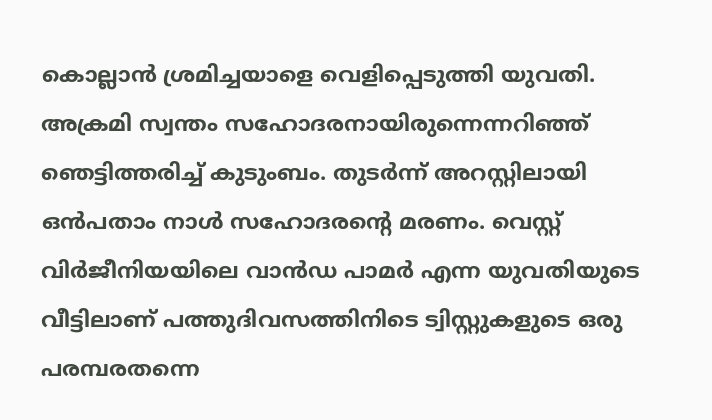കൊല്ലാന്‍ ശ്രമിച്ചയാളെ വെളിപ്പെടുത്തി യുവതി. അക്രമി സ്വന്തം സഹോദരനായിരുന്നെന്നറിഞ്ഞ് ഞെട്ടിത്തരിച്ച് കുടുംബം. തുടര്‍ന്ന് അറസ്റ്റിലായി ഒന്‍പതാം നാള്‍ സഹോദരന്റെ മരണം. വെസ്റ്റ് വിര്‍ജീനിയയിലെ വാന്‍ഡ പാമര്‍ എന്ന യുവതിയുടെ വീട്ടിലാണ് പത്തുദിവസത്തിനിടെ ട്വിസ്റ്റുകളുടെ ഒരു പരമ്പരതന്നെ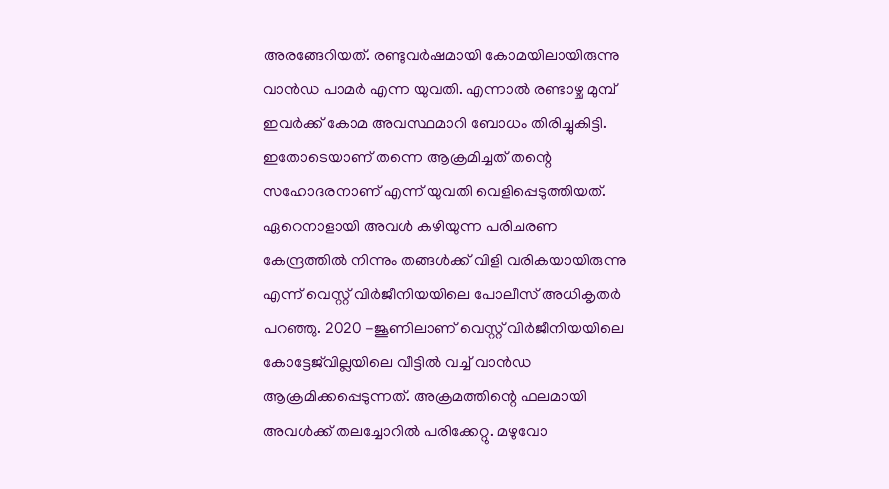അരങ്ങേറിയത്. രണ്ടുവര്‍ഷമായി കോമയിലായിരുന്നു വാന്‍ഡ പാമര്‍ എന്ന യുവതി. എന്നാല്‍ രണ്ടാഴ്ച മുമ്പ് ഇവര്‍ക്ക് കോമ അവസ്ഥമാറി ബോധം തിരിച്ചുകിട്ടി. ഇതോടെയാണ് തന്നെ ആക്രമിച്ചത് തന്റെ സഹോദരനാണ് എന്ന് യുവതി വെളിപ്പെടുത്തിയത്. ഏറെനാളായി അവള്‍ കഴിയുന്ന പരിചരണ കേന്ദ്രത്തില്‍ നിന്നും തങ്ങള്‍ക്ക് വിളി വരികയായിരുന്നു എന്ന് വെസ്റ്റ് വിര്‍ജീനിയയിലെ പോലീസ് അധികൃതര്‍ പറഞ്ഞു. 2020 -ജൂണിലാണ് വെസ്റ്റ് വിര്‍ജീനിയയിലെ കോട്ടേജ്‌വില്ലയിലെ വീട്ടില്‍ വച്ച് വാന്‍ഡ ആക്രമിക്കപ്പെടുന്നത്. അക്രമത്തിന്റെ ഫലമായി അവള്‍ക്ക് തലച്ചോറില്‍ പരിക്കേറ്റു. മഴുവോ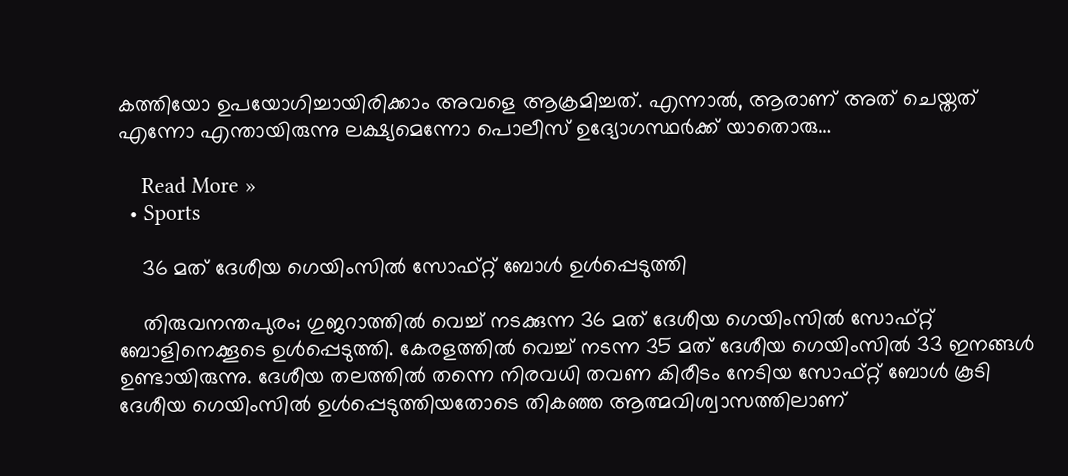കത്തിയോ ഉപയോഗിച്ചായിരിക്കാം അവളെ ആക്രമിച്ചത്. എന്നാല്‍, ആരാണ് അത് ചെയ്തത് എന്നോ എന്തായിരുന്നു ലക്ഷ്യമെന്നോ പൊലീസ് ഉദ്യോഗസ്ഥര്‍ക്ക് യാതൊരു…

    Read More »
  • Sports

    36 മത് ദേശീയ ഗെയിംസിൽ സോഫ്റ്റ് ബോൾ ഉൾപ്പെടുത്തി

    തിരുവനന്തപുരം; ഗുജറാത്തിൽ വെച്ച് നടക്കുന്ന 36 മത് ദേശീയ ഗെയിംസിൽ സോഫ്റ്റ് ബോളിനെക്കൂടെ ഉൾപ്പെടുത്തി. കേരളത്തിൽ വെച്ച് നടന്ന 35 മത് ദേശീയ ഗെയിംസിൽ 33 ഇനങ്ങൾ ഉണ്ടായിരുന്നു. ദേശീയ തലത്തിൽ തന്നെ നിരവധി തവണ കിരീടം നേടിയ സോഫ്റ്റ് ബോൾ കൂടി ദേശീയ ഗെയിംസിൽ ഉൾപ്പെടുത്തിയതോടെ തികഞ്ഞ ആത്മവിശ്വാസത്തിലാണ്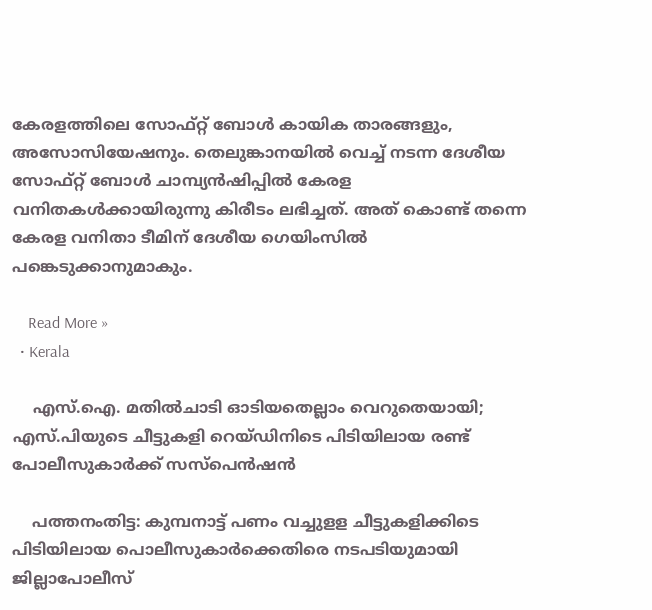കേരളത്തിലെ സോഫ്റ്റ് ബോൾ കായിക താരങ്ങളും, അസോസിയേഷനും. തെലുങ്കാനയിൽ വെച്ച് നടന്ന ദേശീയ സോഫ്റ്റ് ബോൾ ചാമ്പ്യൻഷിപ്പിൽ കേരള വനിതകൾക്കായിരുന്നു കിരീടം ലഭിച്ചത്. അത് കൊണ്ട് തന്നെ കേരള വനിതാ ടീമിന് ദേശീയ ഗെയിംസിൽ പങ്കെടുക്കാനുമാകും.

    Read More »
  • Kerala

    എസ്.ഐ. മതില്‍ചാടി ഓടിയതെല്ലാം വെറുതെയായി; എസ്.പിയുടെ ചീട്ടുകളി റെയ്ഡിനിടെ പിടിയിലായ രണ്ട് പോലീസുകാര്‍ക്ക് സസ്‌പെന്‍ഷന്‍

    പത്തനംതിട്ട: കുമ്പനാട്ട് പണം വച്ചുളള ചീട്ടുകളിക്കിടെ പിടിയിലായ പൊലീസുകാര്‍ക്കെതിരെ നടപടിയുമായി ജില്ലാപോലീസ്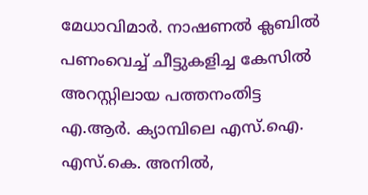മേധാവിമാര്‍. നാഷണല്‍ ക്ലബില്‍ പണംവെച്ച് ചീട്ടുകളിച്ച കേസില്‍ അറസ്റ്റിലായ പത്തനംതിട്ട എ.ആര്‍. ക്യാമ്പിലെ എസ്.ഐ. എസ്.കെ. അനില്‍,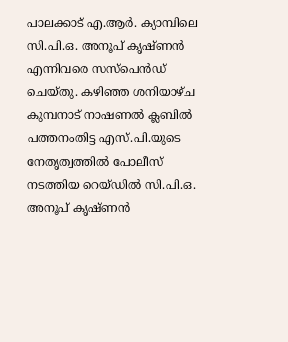പാലക്കാട് എ.ആര്‍. ക്യാമ്പിലെ സി.പി.ഒ. അനൂപ് കൃഷ്ണന്‍ എന്നിവരെ സസ്പെന്‍ഡ് ചെയ്തു. കഴിഞ്ഞ ശനിയാഴ്ച കുമ്പനാട് നാഷണല്‍ ക്ലബില്‍ പത്തനംതിട്ട എസ്.പി.യുടെ നേതൃത്വത്തില്‍ പോലീസ് നടത്തിയ റെയ്ഡില്‍ സി.പി.ഒ. അനൂപ് കൃഷ്ണന്‍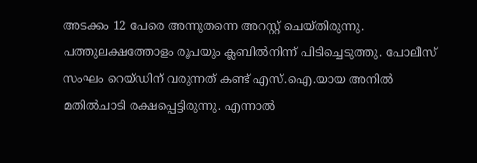അടക്കം 12 പേരെ അന്നുതന്നെ അറസ്റ്റ് ചെയ്തിരുന്നു. പത്തുലക്ഷത്തോളം രൂപയും ക്ലബില്‍നിന്ന് പിടിച്ചെടുത്തു. പോലീസ് സംഘം റെയ്ഡിന് വരുന്നത് കണ്ട് എസ്.ഐ.യായ അനില്‍ മതില്‍ചാടി രക്ഷപ്പെട്ടിരുന്നു. എന്നാല്‍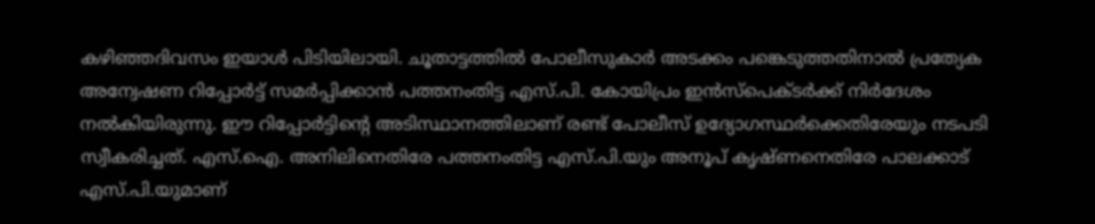കഴിഞ്ഞദിവസം ഇയാള്‍ പിടിയിലായി. ചൂതാട്ടത്തില്‍ പോലീസുകാര്‍ അടക്കം പങ്കെടുത്തതിനാല്‍ പ്രത്യേക അന്വേഷണ റിപ്പോര്‍ട്ട് സമര്‍പ്പിക്കാന്‍ പത്തനംതിട്ട എസ്.പി. കോയിപ്രം ഇന്‍സ്പെക്ടര്‍ക്ക് നിര്‍ദേശം നല്‍കിയിരുന്നു. ഈ റിപ്പോര്‍ട്ടിന്റെ അടിസ്ഥാനത്തിലാണ് രണ്ട് പോലീസ് ഉദ്യോഗസ്ഥര്‍ക്കെതിരേയും നടപടി സ്വീകരിച്ചത്. എസ്.ഐ. അനിലിനെതിരേ പത്തനംതിട്ട എസ്.പി.യും അനൂപ് കൃഷ്ണനെതിരേ പാലക്കാട് എസ്.പി.യുമാണ്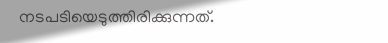നടപടിയെടുത്തിരിക്കുന്നത്.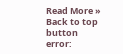Read More »
Back to top button
error: